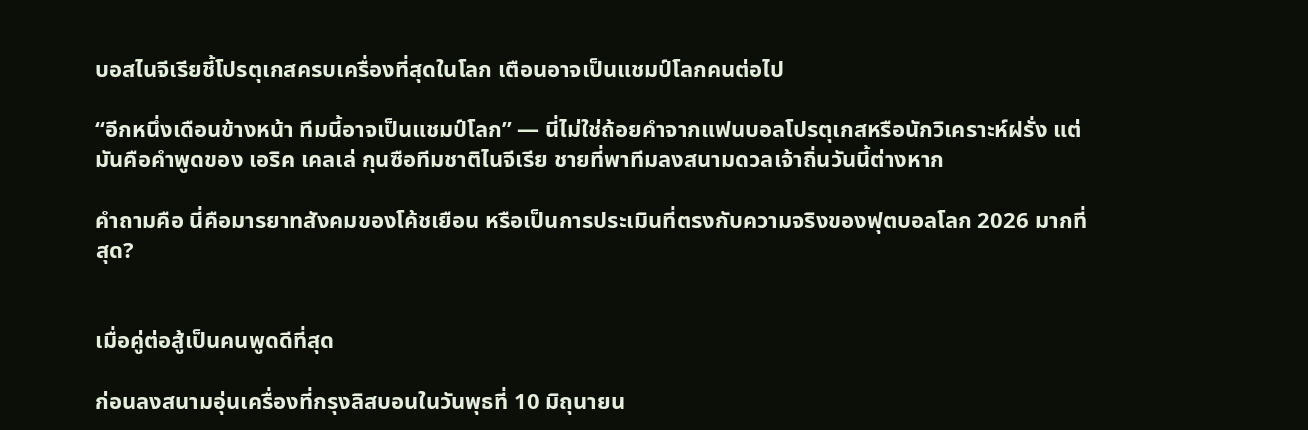บอสไนจีเรียชี้โปรตุเกสครบเครื่องที่สุดในโลก เตือนอาจเป็นแชมป์โลกคนต่อไป

“อีกหนึ่งเดือนข้างหน้า ทีมนี้อาจเป็นแชมป์โลก” — นี่ไม่ใช่ถ้อยคำจากแฟนบอลโปรตุเกสหรือนักวิเคราะห์ฝรั่ง แต่มันคือคำพูดของ เอริค เคลเล่ กุนซือทีมชาติไนจีเรีย ชายที่พาทีมลงสนามดวลเจ้าถิ่นวันนี้ต่างหาก

คำถามคือ นี่คือมารยาทสังคมของโค้ชเยือน หรือเป็นการประเมินที่ตรงกับความจริงของฟุตบอลโลก 2026 มากที่สุด?


เมื่อคู่ต่อสู้เป็นคนพูดดีที่สุด

ก่อนลงสนามอุ่นเครื่องที่กรุงลิสบอนในวันพุธที่ 10 มิถุนายน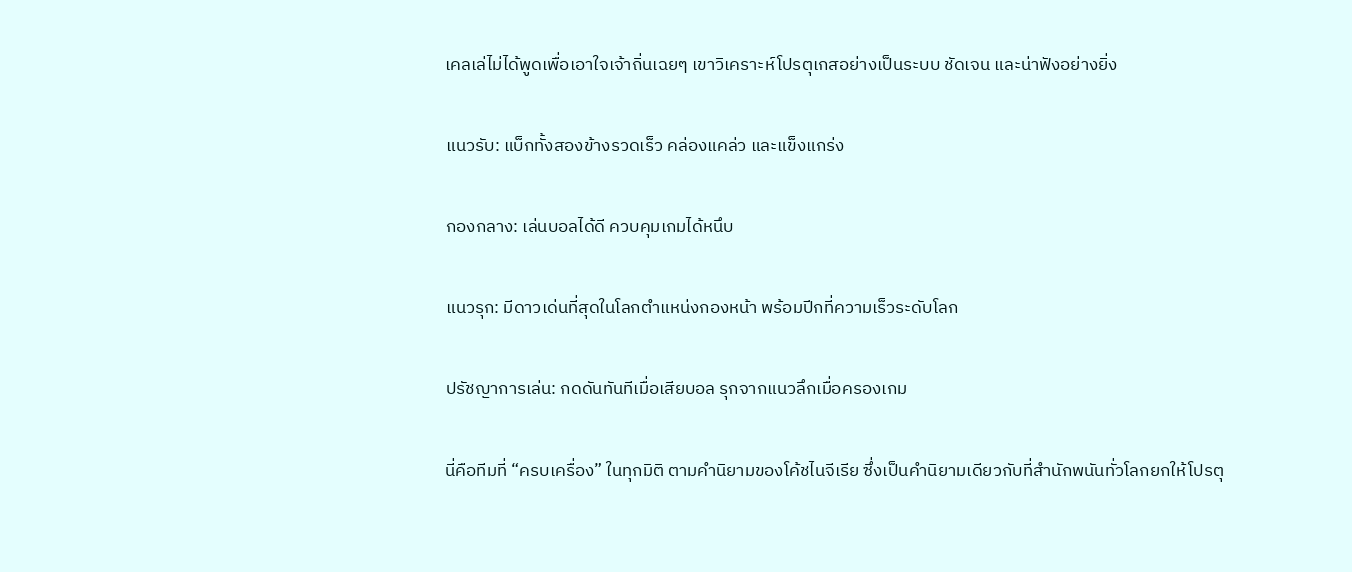เคลเล่ไม่ได้พูดเพื่อเอาใจเจ้าถิ่นเฉยๆ เขาวิเคราะห์โปรตุเกสอย่างเป็นระบบ ชัดเจน และน่าฟังอย่างยิ่ง

แนวรับ: แบ็กทั้งสองข้างรวดเร็ว คล่องแคล่ว และแข็งแกร่ง

กองกลาง: เล่นบอลได้ดี ควบคุมเกมได้หนึบ

แนวรุก: มีดาวเด่นที่สุดในโลกตำแหน่งกองหน้า พร้อมปีกที่ความเร็วระดับโลก

ปรัชญาการเล่น: กดดันทันทีเมื่อเสียบอล รุกจากแนวลึกเมื่อครองเกม

นี่คือทีมที่ “ครบเครื่อง” ในทุกมิติ ตามคำนิยามของโค้ชไนจีเรีย ซึ่งเป็นคำนิยามเดียวกับที่สำนักพนันทั่วโลกยกให้โปรตุ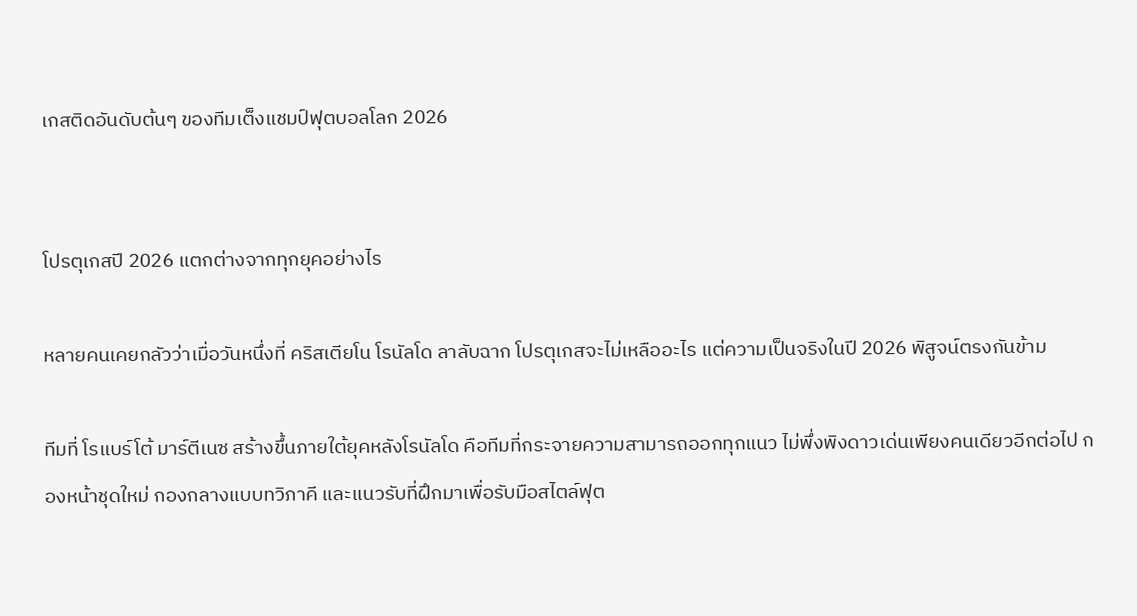เกสติดอันดับต้นๆ ของทีมเต็งแชมป์ฟุตบอลโลก 2026


โปรตุเกสปี 2026 แตกต่างจากทุกยุคอย่างไร

หลายคนเคยกลัวว่าเมื่อวันหนึ่งที่ คริสเตียโน โรนัลโด ลาลับฉาก โปรตุเกสจะไม่เหลืออะไร แต่ความเป็นจริงในปี 2026 พิสูจน์ตรงกันข้าม

ทีมที่ โรแบร์โต้ มาร์ตีเนซ สร้างขึ้นภายใต้ยุคหลังโรนัลโด คือทีมที่กระจายความสามารถออกทุกแนว ไม่พึ่งพิงดาวเด่นเพียงคนเดียวอีกต่อไป กองหน้าชุดใหม่ กองกลางแบบทวิภาคี และแนวรับที่ฝึกมาเพื่อรับมือสไตล์ฟุต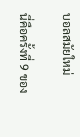บอลสมัยใหม่

นี่คือครั้งที่ 9 ของ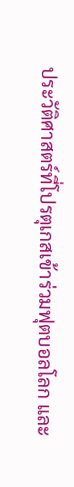ประวัติศาสตร์ที่โปรตุเกสเข้าร่วมฟุตบอลโลก และ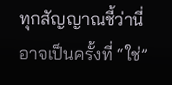ทุกสัญญาณชี้ว่านี่อาจเป็นครั้งที่ “ใช่”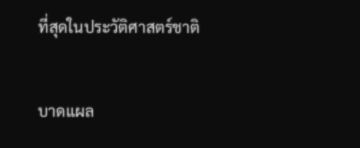ที่สุดในประวัติศาสตร์ชาติ


บาดแผล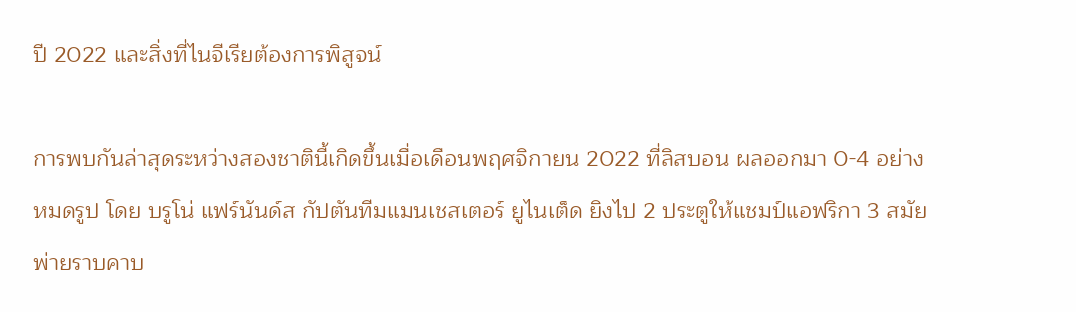ปี 2022 และสิ่งที่ไนจีเรียต้องการพิสูจน์

การพบกันล่าสุดระหว่างสองชาตินี้เกิดขึ้นเมื่อเดือนพฤศจิกายน 2022 ที่ลิสบอน ผลออกมา 0-4 อย่างหมดรูป โดย บรูโน่ แฟร์นันด์ส กัปตันทีมแมนเชสเตอร์ ยูไนเต็ด ยิงไป 2 ประตูให้แชมป์แอฟริกา 3 สมัยพ่ายราบคาบ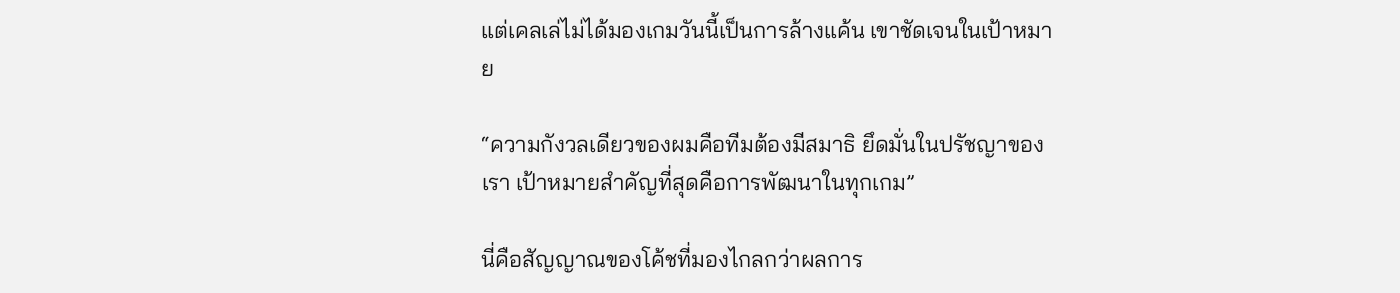แต่เคลเล่ไม่ได้มองเกมวันนี้เป็นการล้างแค้น เขาชัดเจนในเป้าหมาย

“ความกังวลเดียวของผมคือทีมต้องมีสมาธิ ยึดมั่นในปรัชญาของเรา เป้าหมายสำคัญที่สุดคือการพัฒนาในทุกเกม”

นี่คือสัญญาณของโค้ชที่มองไกลกว่าผลการ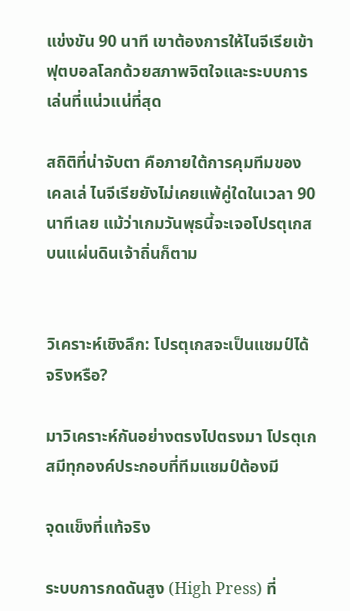แข่งขัน 90 นาที เขาต้องการให้ไนจีเรียเข้าฟุตบอลโลกด้วยสภาพจิตใจและระบบการเล่นที่แน่วแน่ที่สุด

สถิติที่น่าจับตา คือภายใต้การคุมทีมของเคลเล่ ไนจีเรียยังไม่เคยแพ้คู่ใดในเวลา 90 นาทีเลย แม้ว่าเกมวันพุธนี้จะเจอโปรตุเกสบนแผ่นดินเจ้าถิ่นก็ตาม


วิเคราะห์เชิงลึก: โปรตุเกสจะเป็นแชมป์ได้จริงหรือ?

มาวิเคราะห์กันอย่างตรงไปตรงมา โปรตุเกสมีทุกองค์ประกอบที่ทีมแชมป์ต้องมี

จุดแข็งที่แท้จริง

ระบบการกดดันสูง (High Press) ที่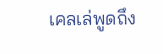เคลเล่พูดถึง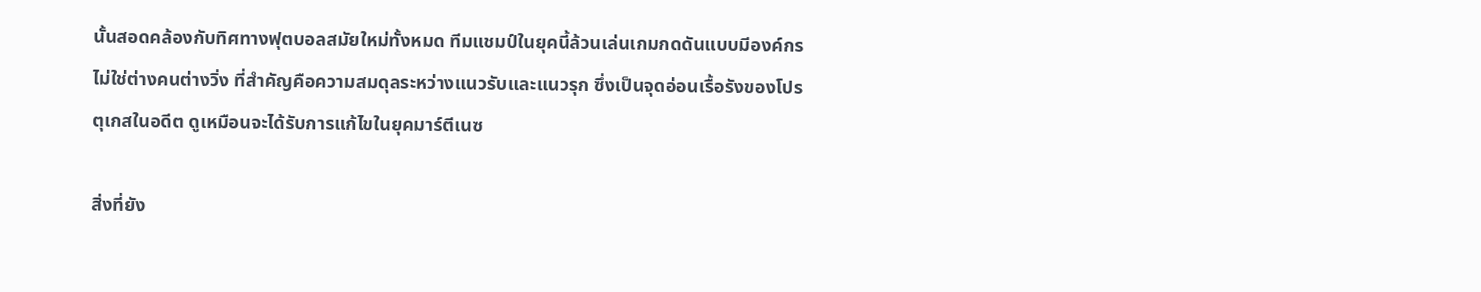นั้นสอดคล้องกับทิศทางฟุตบอลสมัยใหม่ทั้งหมด ทีมแชมป์ในยุคนี้ล้วนเล่นเกมกดดันแบบมีองค์กร ไม่ใช่ต่างคนต่างวิ่ง ที่สำคัญคือความสมดุลระหว่างแนวรับและแนวรุก ซึ่งเป็นจุดอ่อนเรื้อรังของโปรตุเกสในอดีต ดูเหมือนจะได้รับการแก้ไขในยุคมาร์ตีเนซ

สิ่งที่ยัง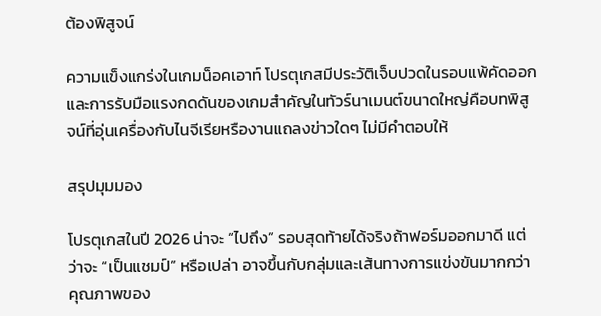ต้องพิสูจน์

ความแข็งแกร่งในเกมน็อคเอาท์ โปรตุเกสมีประวัติเจ็บปวดในรอบแพ้คัดออก และการรับมือแรงกดดันของเกมสำคัญในทัวร์นาเมนต์ขนาดใหญ่คือบทพิสูจน์ที่อุ่นเครื่องกับไนจีเรียหรืองานแถลงข่าวใดๆ ไม่มีคำตอบให้

สรุปมุมมอง

โปรตุเกสในปี 2026 น่าจะ “ไปถึง” รอบสุดท้ายได้จริงถ้าฟอร์มออกมาดี แต่ว่าจะ “เป็นแชมป์” หรือเปล่า อาจขึ้นกับกลุ่มและเส้นทางการแข่งขันมากกว่าคุณภาพของ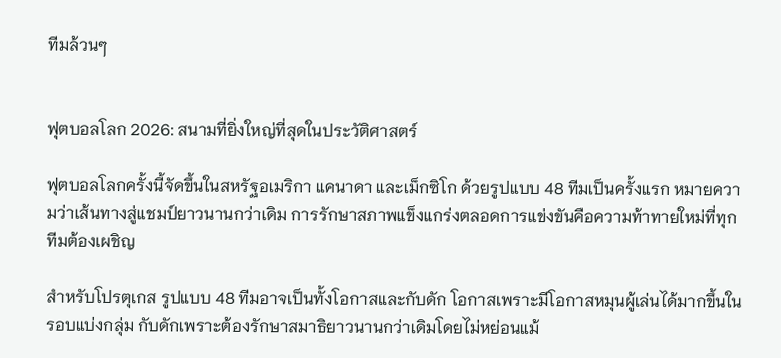ทีมล้วนๆ


ฟุตบอลโลก 2026: สนามที่ยิ่งใหญ่ที่สุดในประวัติศาสตร์

ฟุตบอลโลกครั้งนี้จัดขึ้นในสหรัฐอเมริกา แคนาดา และเม็กซิโก ด้วยรูปแบบ 48 ทีมเป็นครั้งแรก หมายความว่าเส้นทางสู่แชมป์ยาวนานกว่าเดิม การรักษาสภาพแข็งแกร่งตลอดการแข่งขันคือความท้าทายใหม่ที่ทุกทีมต้องเผชิญ

สำหรับโปรตุเกส รูปแบบ 48 ทีมอาจเป็นทั้งโอกาสและกับดัก โอกาสเพราะมีโอกาสหมุนผู้เล่นได้มากขึ้นในรอบแบ่งกลุ่ม กับดักเพราะต้องรักษาสมาธิยาวนานกว่าเดิมโดยไม่หย่อนแม้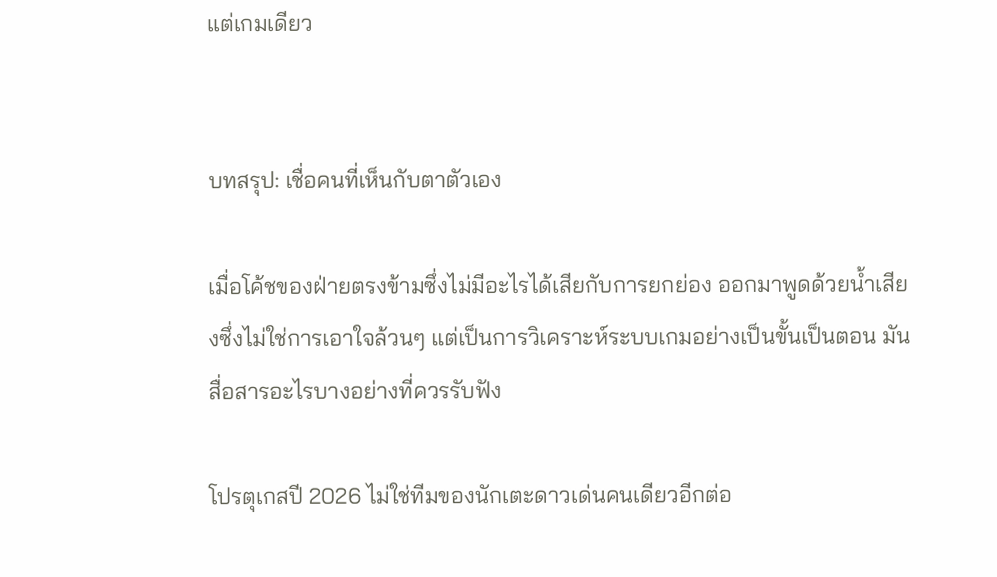แต่เกมเดียว


บทสรุป: เชื่อคนที่เห็นกับตาตัวเอง

เมื่อโค้ชของฝ่ายตรงข้ามซึ่งไม่มีอะไรได้เสียกับการยกย่อง ออกมาพูดด้วยน้ำเสียงซึ่งไม่ใช่การเอาใจล้วนๆ แต่เป็นการวิเคราะห์ระบบเกมอย่างเป็นขั้นเป็นตอน มันสื่อสารอะไรบางอย่างที่ควรรับฟัง

โปรตุเกสปี 2026 ไม่ใช่ทีมของนักเตะดาวเด่นคนเดียวอีกต่อ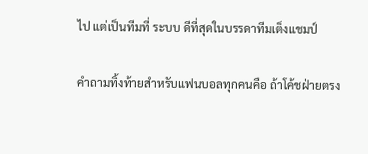ไป แต่เป็นทีมที่ ระบบ ดีที่สุดในบรรดาทีมเต็งแชมป์

คำถามทิ้งท้ายสำหรับแฟนบอลทุกคนคือ ถ้าโค้ชฝ่ายตรง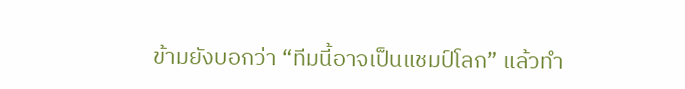ข้ามยังบอกว่า “ทีมนี้อาจเป็นแชมป์โลก” แล้วทำ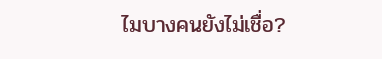ไมบางคนยังไม่เชื่อ?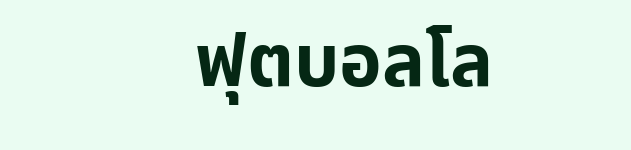ฟุตบอลโล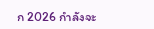ก 2026 กำลังจะ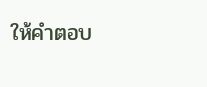ให้คำตอบ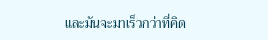และมันจะมาเร็วกว่าที่คิด